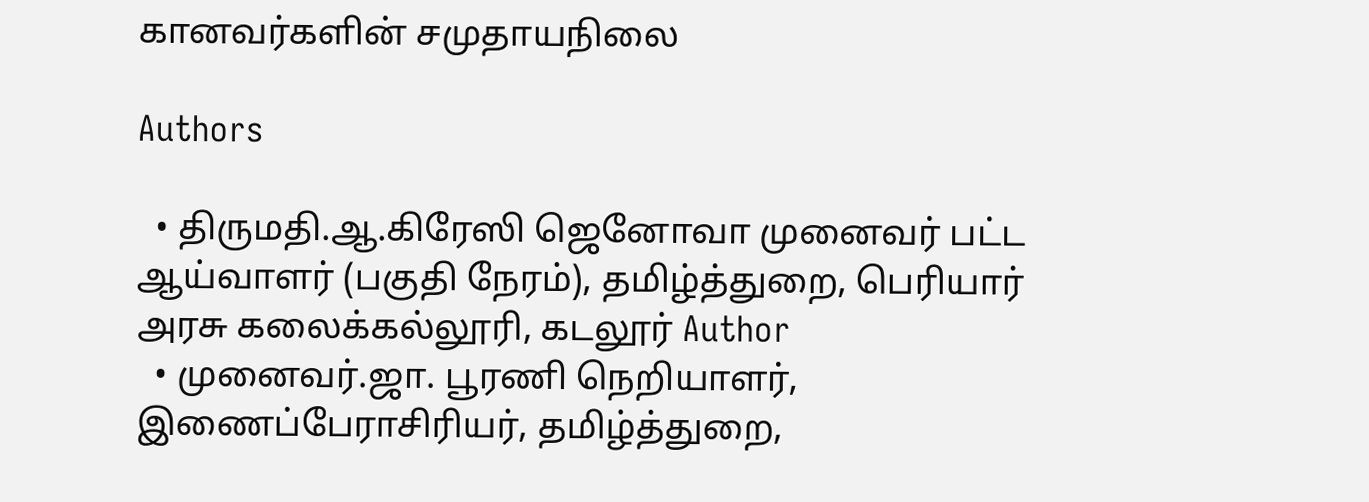கானவர்களின் சமுதாயநிலை

Authors

  • திருமதி.ஆ.கிரேஸி ஜெனோவா முனைவர் பட்ட ஆய்வாளர் (பகுதி நேரம்), தமிழ்த்துறை, பெரியார் அரசு கலைக்கல்லூரி, கடலூர் Author
  • முனைவர்.ஜா. பூரணி நெறியாளர், இணைப்பேராசிரியர், தமிழ்த்துறை,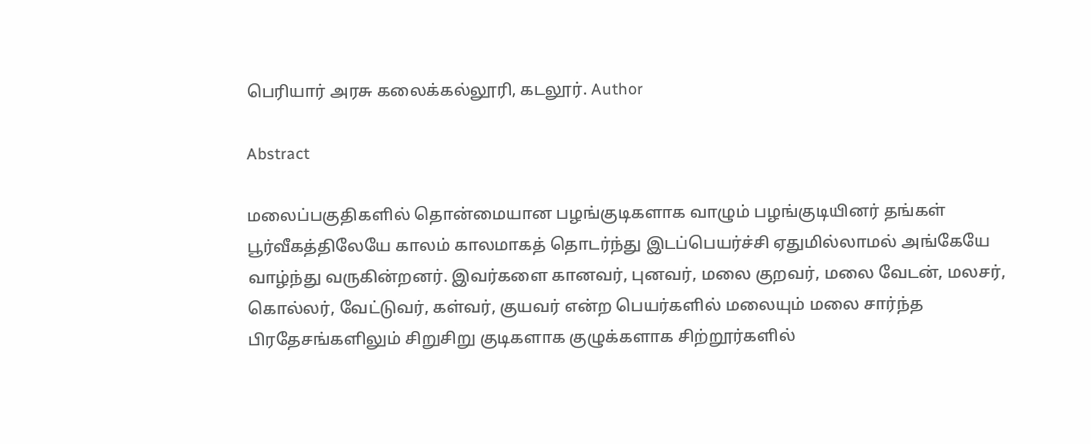பெரியார் அரசு கலைக்கல்லூரி, கடலூர். Author

Abstract

மலைப்பகுதிகளில் தொன்மையான பழங்குடிகளாக வாழும் பழங்குடியினர் தங்கள் பூர்வீகத்திலேயே காலம் காலமாகத் தொடர்ந்து இடப்பெயர்ச்சி ஏதுமில்லாமல் அங்கேயே வாழ்ந்து வருகின்றனர். இவர்களை கானவர், புனவர், மலை குறவர், மலை வேடன், மலசர், கொல்லர், வேட்டுவர், கள்வர், குயவர் என்ற பெயர்களில் மலையும் மலை சார்ந்த பிரதேசங்களிலும் சிறுசிறு குடிகளாக குழுக்களாக சிற்றூர்களில்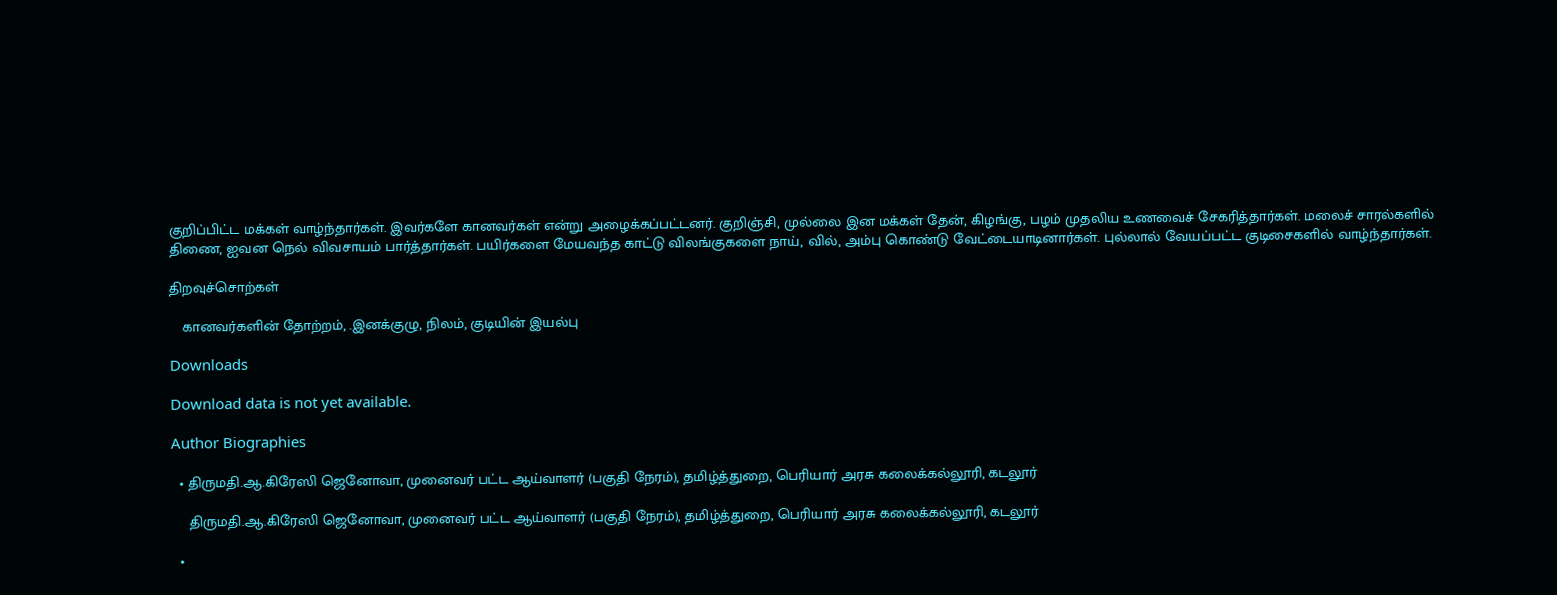குறிப்பிட்ட மக்கள் வாழ்ந்தார்கள். இவர்களே கானவர்கள் என்று அழைக்கப்பட்டனர். குறிஞ்சி, முல்லை இன மக்கள் தேன், கிழங்கு, பழம் முதலிய உணவைச் சேகரித்தார்கள். மலைச் சாரல்களில் திணை, ஐவன நெல் விவசாயம் பார்த்தார்கள். பயிர்களை மேயவந்த காட்டு விலங்குகளை நாய், வில், அம்பு கொண்டு வேட்டையாடினார்கள். புல்லால் வேயப்பட்ட குடிசைகளில் வாழ்ந்தார்கள்.

திறவுச்சொற்கள்

   கானவர்களின் தோற்றம், .இனக்குழு, நிலம், குடியின் இயல்பு

Downloads

Download data is not yet available.

Author Biographies

  • திருமதி.ஆ.கிரேஸி ஜெனோவா, முனைவர் பட்ட ஆய்வாளர் (பகுதி நேரம்), தமிழ்த்துறை, பெரியார் அரசு கலைக்கல்லூரி, கடலூர்

    திருமதி.ஆ.கிரேஸி ஜெனோவா, முனைவர் பட்ட ஆய்வாளர் (பகுதி நேரம்), தமிழ்த்துறை, பெரியார் அரசு கலைக்கல்லூரி, கடலூர்

  •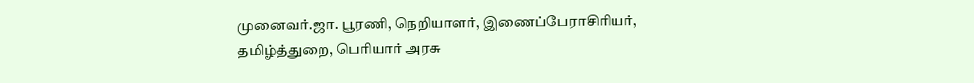முனைவர்.ஜா. பூரணி, நெறியாளர், இணைப்பேராசிரியர், தமிழ்த்துறை, பெரியார் அரசு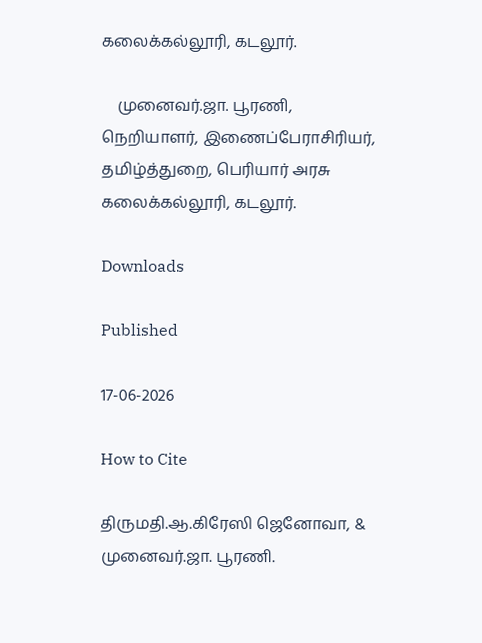கலைக்கல்லூரி, கடலூர்.

    முனைவர்.ஜா. பூரணி, நெறியாளர், இணைப்பேராசிரியர், தமிழ்த்துறை, பெரியார் அரசு கலைக்கல்லூரி, கடலூர்.

Downloads

Published

17-06-2026

How to Cite

திருமதி.ஆ.கிரேஸி ஜெனோவா, & முனைவர்.ஜா. பூரணி.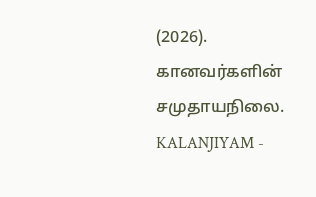(2026). கானவர்களின் சமுதாயநிலை. KALANJIYAM -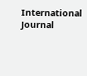International Journal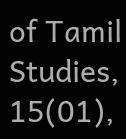of Tamil Studies, 15(01),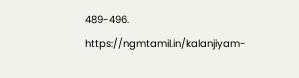489-496. https://ngmtamil.in/kalanjiyam-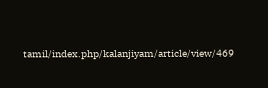tamil/index.php/kalanjiyam/article/view/469